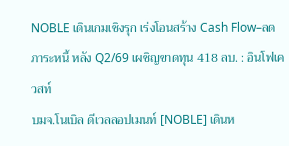NOBLE เดินเกมเชิงรุก เร่งโอนสร้าง Cash Flow–ลดภาระหนี้ หลัง Q2/69 เผชิญขาดทุน 418 ลบ. : อินโฟเควสท์
บมจ.โนเบิล ดีเวลลอปเมนท์ [NOBLE] เดินห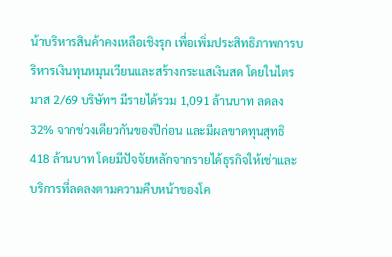น้าบริหารสินค้าคงเหลือเชิงรุก เพื่อเพิ่มประสิทธิภาพการบริหารเงินทุนหมุนเวียนและสร้างกระแสเงินสด โดยในไตรมาส 2/69 บริษัทฯ มีรายได้รวม 1,091 ล้านบาท ลดลง 32% จากช่วงเดียวกันของปีก่อน และมีผลขาดทุนสุทธิ 418 ล้านบาท โดยมีปัจจัยหลักจากรายได้ธุรกิจให้เช่าและบริการที่ลดลงตามความคืบหน้าของโค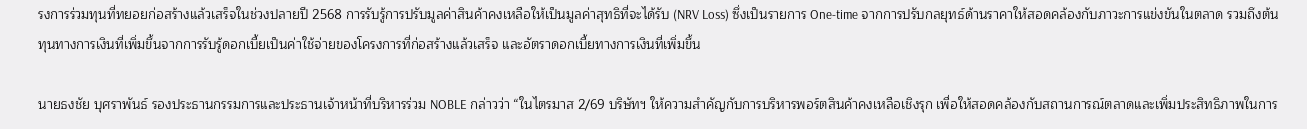รงการร่วมทุนที่ทยอยก่อสร้างแล้วเสร็จในช่วงปลายปี 2568 การรับรู้การปรับมูลค่าสินค้าคงเหลือให้เป็นมูลค่าสุทธิที่จะได้รับ (NRV Loss) ซึ่งเป็นรายการ One-time จากการปรับกลยุทธ์ด้านราคาให้สอดคล้องกับภาวะการแข่งขันในตลาด รวมถึงต้นทุนทางการเงินที่เพิ่มขึ้นจากการรับรู้ดอกเบี้ยเป็นค่าใช้จ่ายของโครงการที่ก่อสร้างแล้วเสร็จ และอัตราดอกเบี้ยทางการเงินที่เพิ่มขึ้น

นายธงชัย บุศราพันธ์ รองประธานกรรมการและประธานเจ้าหน้าที่บริหารร่วม NOBLE กล่าวว่า “ในไตรมาส 2/69 บริษัทฯ ให้ความสำคัญกับการบริหารพอร์ตสินค้าคงเหลือเชิงรุก เพื่อให้สอดคล้องกับสถานการณ์ตลาดและเพิ่มประสิทธิภาพในการ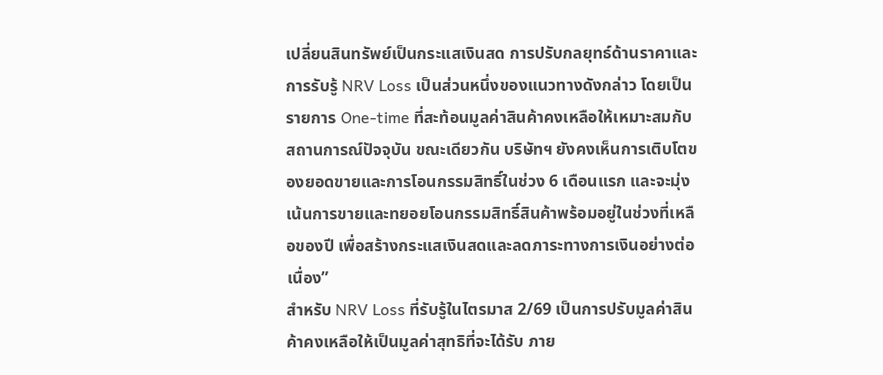เปลี่ยนสินทรัพย์เป็นกระแสเงินสด การปรับกลยุทธ์ด้านราคาและการรับรู้ NRV Loss เป็นส่วนหนึ่งของแนวทางดังกล่าว โดยเป็นรายการ One-time ที่สะท้อนมูลค่าสินค้าคงเหลือให้เหมาะสมกับสถานการณ์ปัจจุบัน ขณะเดียวกัน บริษัทฯ ยังคงเห็นการเติบโตของยอดขายและการโอนกรรมสิทธิ์ในช่วง 6 เดือนแรก และจะมุ่งเน้นการขายและทยอยโอนกรรมสิทธิ์สินค้าพร้อมอยู่ในช่วงที่เหลือของปี เพื่อสร้างกระแสเงินสดและลดภาระทางการเงินอย่างต่อเนื่อง”
สำหรับ NRV Loss ที่รับรู้ในไตรมาส 2/69 เป็นการปรับมูลค่าสินค้าคงเหลือให้เป็นมูลค่าสุทธิที่จะได้รับ ภาย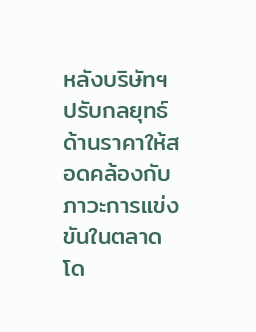หลังบริษัทฯ ปรับกลยุทธ์ด้านราคาให้สอดคล้องกับภาวะการแข่งขันในตลาด โด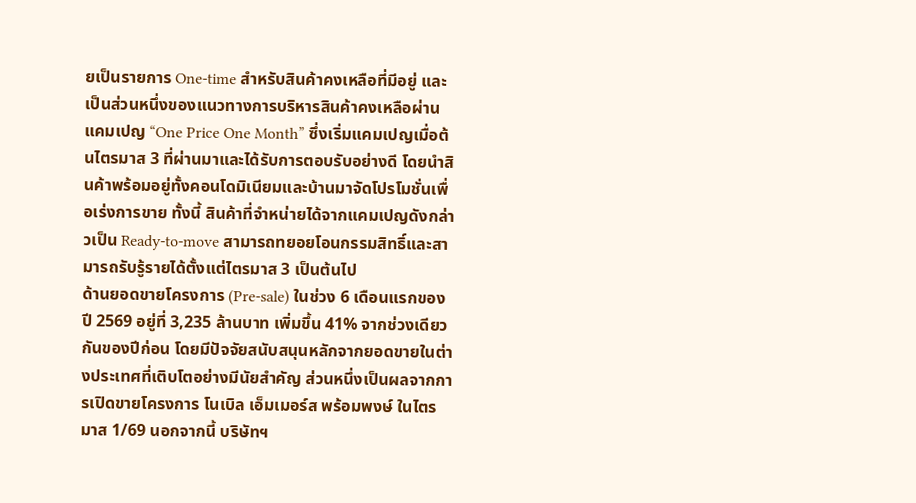ยเป็นรายการ One-time สำหรับสินค้าคงเหลือที่มีอยู่ และเป็นส่วนหนึ่งของแนวทางการบริหารสินค้าคงเหลือผ่านแคมเปญ “One Price One Month” ซึ่งเริ่มแคมเปญเมื่อต้นไตรมาส 3 ที่ผ่านมาและได้รับการตอบรับอย่างดี โดยนำสินค้าพร้อมอยู่ทั้งคอนโดมิเนียมและบ้านมาจัดโปรโมชั่นเพื่อเร่งการขาย ทั้งนี้ สินค้าที่จำหน่ายได้จากแคมเปญดังกล่าวเป็น Ready-to-move สามารถทยอยโอนกรรมสิทธิ์และสามารถรับรู้รายได้ตั้งแต่ไตรมาส 3 เป็นต้นไป
ด้านยอดขายโครงการ (Pre-sale) ในช่วง 6 เดือนแรกของปี 2569 อยู่ที่ 3,235 ล้านบาท เพิ่มขึ้น 41% จากช่วงเดียวกันของปีก่อน โดยมีปัจจัยสนับสนุนหลักจากยอดขายในต่างประเทศที่เติบโตอย่างมีนัยสำคัญ ส่วนหนึ่งเป็นผลจากการเปิดขายโครงการ โนเบิล เอ็มเมอร์ส พร้อมพงษ์ ในไตรมาส 1/69 นอกจากนี้ บริษัทฯ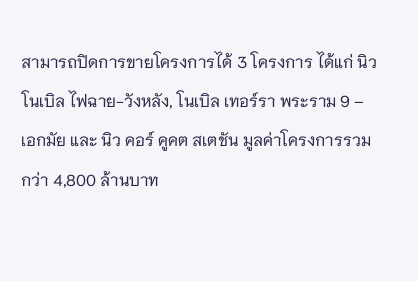สามารถปิดการขายโครงการได้ 3 โครงการ ได้แก่ นิว โนเบิล ไฟฉาย-วังหลัง, โนเบิล เทอร์รา พระราม 9 – เอกมัย และ นิว คอร์ คูคต สเตชัน มูลค่าโครงการรวมกว่า 4,800 ล้านบาท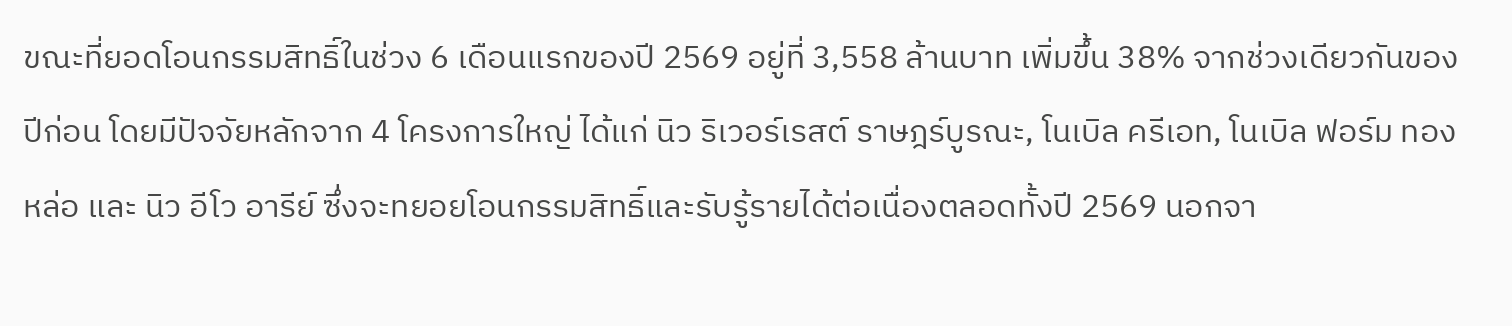ขณะที่ยอดโอนกรรมสิทธิ์ในช่วง 6 เดือนแรกของปี 2569 อยู่ที่ 3,558 ล้านบาท เพิ่มขึ้น 38% จากช่วงเดียวกันของปีก่อน โดยมีปัจจัยหลักจาก 4 โครงการใหญ่ ได้แก่ นิว ริเวอร์เรสต์ ราษฎร์บูรณะ, โนเบิล ครีเอท, โนเบิล ฟอร์ม ทองหล่อ และ นิว อีโว อารีย์ ซึ่งจะทยอยโอนกรรมสิทธิ์และรับรู้รายได้ต่อเนื่องตลอดทั้งปี 2569 นอกจา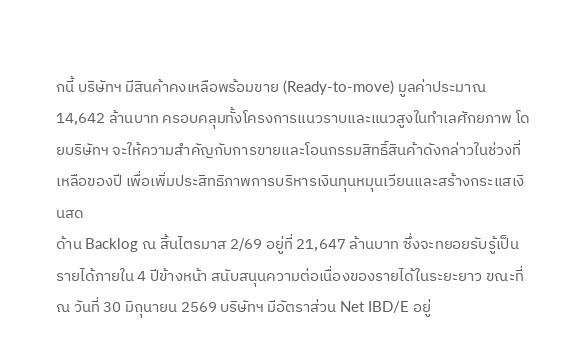กนี้ บริษัทฯ มีสินค้าคงเหลือพร้อมขาย (Ready-to-move) มูลค่าประมาณ 14,642 ล้านบาท ครอบคลุมทั้งโครงการแนวราบและแนวสูงในทำเลศักยภาพ โดยบริษัทฯ จะให้ความสำคัญกับการขายและโอนกรรมสิทธิ์สินค้าดังกล่าวในช่วงที่เหลือของปี เพื่อเพิ่มประสิทธิภาพการบริหารเงินทุนหมุนเวียนและสร้างกระแสเงินสด
ด้าน Backlog ณ สิ้นไตรมาส 2/69 อยู่ที่ 21,647 ล้านบาท ซึ่งจะทยอยรับรู้เป็นรายได้ภายใน 4 ปีข้างหน้า สนับสนุนความต่อเนื่องของรายได้ในระยะยาว ขณะที่ ณ วันที่ 30 มิถุนายน 2569 บริษัทฯ มีอัตราส่วน Net IBD/E อยู่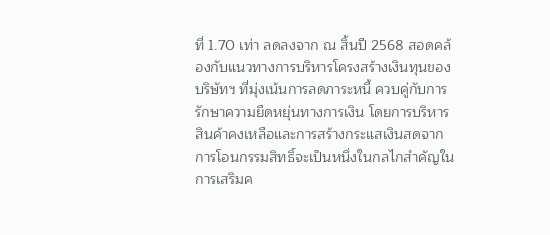ที่ 1.70 เท่า ลดลงจาก ณ สิ้นปี 2568 สอดคล้องกับแนวทางการบริหารโครงสร้างเงินทุนของบริษัทฯ ที่มุ่งเน้นการลดภาระหนี้ ควบคู่กับการรักษาความยืดหยุ่นทางการเงิน โดยการบริหารสินค้าคงเหลือและการสร้างกระแสเงินสดจากการโอนกรรมสิทธิ์จะเป็นหนึ่งในกลไกสำคัญในการเสริมค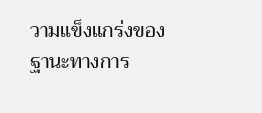วามแข็งแกร่งของฐานะทางการ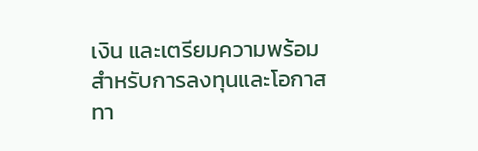เงิน และเตรียมความพร้อมสำหรับการลงทุนและโอกาสทา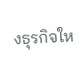งธุรกิจให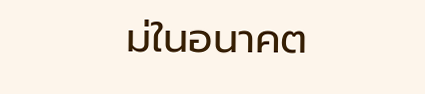ม่ในอนาคต